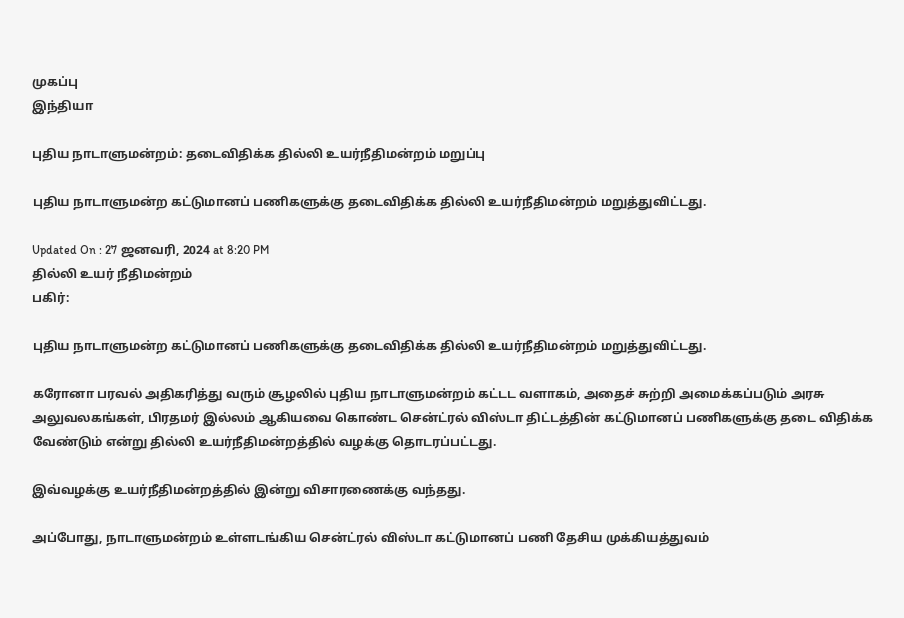முகப்பு
இந்தியா

புதிய நாடாளுமன்றம்: தடைவிதிக்க தில்லி உயர்நீதிமன்றம் மறுப்பு

புதிய நாடாளுமன்ற கட்டுமானப் பணிகளுக்கு தடைவிதிக்க தில்லி உயர்நீதிமன்றம் மறுத்துவிட்டது.

Updated On : 27 ஜனவரி, 2024 at 8:20 PM
தில்லி உயர் நீதிமன்றம்
பகிர்:

புதிய நாடாளுமன்ற கட்டுமானப் பணிகளுக்கு தடைவிதிக்க தில்லி உயர்நீதிமன்றம் மறுத்துவிட்டது.

கரோனா பரவல் அதிகரித்து வரும் சூழலில் புதிய நாடாளுமன்றம் கட்டட வளாகம், அதைச் சுற்றி அமைக்கப்படும் அரசு அலுவலகங்கள், பிரதமர் இல்லம் ஆகியவை கொண்ட சென்ட்ரல் விஸ்டா திட்டத்தின் கட்டுமானப் பணிகளுக்கு தடை விதிக்க வேண்டும் என்று தில்லி உயர்நீதிமன்றத்தில் வழக்கு தொடரப்பட்டது.

இவ்வழக்கு உயர்நீதிமன்றத்தில் இன்று விசாரணைக்கு வந்தது.

அப்போது, நாடாளுமன்றம் உள்ளடங்கிய சென்ட்ரல் விஸ்டா கட்டுமானப் பணி தேசிய முக்கியத்துவம்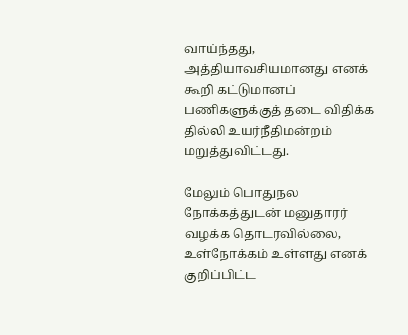வாய்ந்தது, அத்தியாவசியமானது எனக் கூறி கட்டுமானப் பணிகளுக்குத் தடை விதிக்க தில்லி உயர்நீதிமன்றம் மறுத்துவிட்டது.

மேலும் பொதுநல நோக்கத்துடன் மனுதாரர் வழக்க தொடரவில்லை, உள்நோக்கம் உள்ளது எனக் குறிப்பிட்ட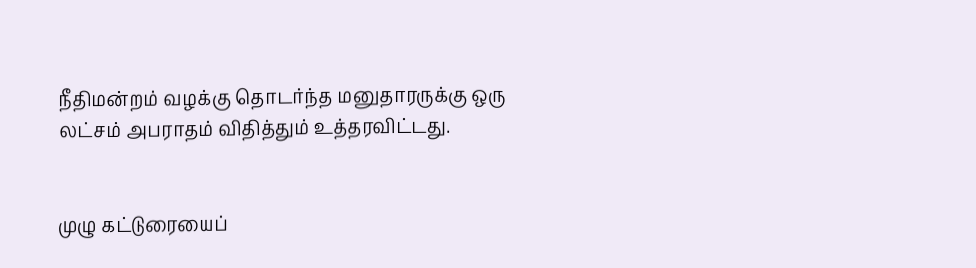நீதிமன்றம் வழக்கு தொடர்ந்த மனுதாரருக்கு ஒரு லட்சம் அபராதம் விதித்தும் உத்தரவிட்டது.


முழு கட்டுரையைப்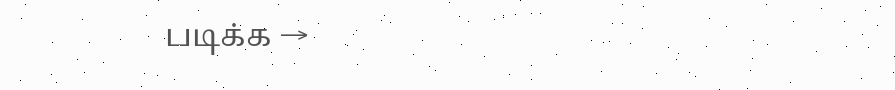படிக்க →